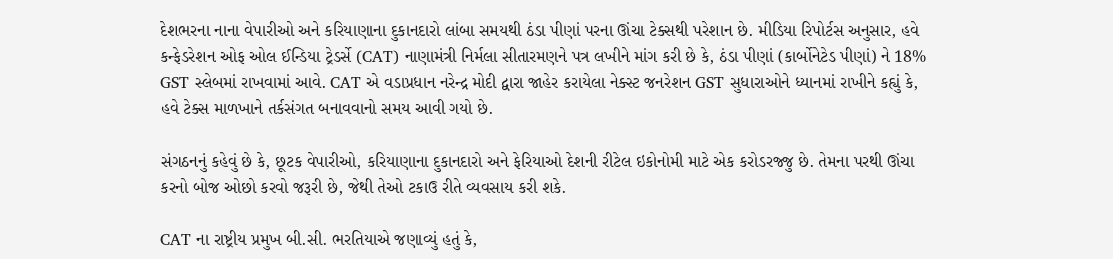દેશભરના નાના વેપારીઓ અને કરિયાણાના દુકાનદારો લાંબા સમયથી ઠંડા પીણાં પરના ઊંચા ટેક્સથી પરેશાન છે. મીડિયા રિપોર્ટસ અનુસાર, હવે કન્ફેડરેશન ઓફ ઓલ ઈન્ડિયા ટ્રેડર્સે (CAT) નાણામંત્રી નિર્મલા સીતારમણને પત્ર લખીને માંગ કરી છે કે, ઠંડા પીણાં (કાર્બોનેટેડ પીણાં) ને 18% GST સ્લેબમાં રાખવામાં આવે. CAT એ વડાપ્રધાન નરેન્દ્ર મોદી દ્વારા જાહેર કરાયેલા નેક્સ્ટ જનરેશન GST સુધારાઓને ધ્યાનમાં રાખીને કહ્યું કે, હવે ટેક્સ માળખાને તર્કસંગત બનાવવાનો સમય આવી ગયો છે.

સંગઠનનું કહેવું છે કે, છૂટક વેપારીઓ, કરિયાણાના દુકાનદારો અને ફેરિયાઓ દેશની રીટેલ ઇકોનોમી માટે એક કરોડરજ્જુ છે. તેમના પરથી ઊંચા કરનો બોજ ઓછો કરવો જરૂરી છે, જેથી તેઓ ટકાઉ રીતે વ્યવસાય કરી શકે.

CAT ના રાષ્ટ્રીય પ્રમુખ બી.સી. ભરતિયાએ જણાવ્યું હતું કે,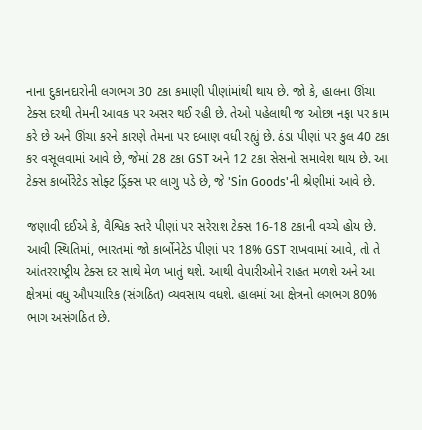નાના દુકાનદારોની લગભગ 30 ટકા કમાણી પીણાંમાંથી થાય છે. જો કે, હાલના ઊંચા ટેક્સ દરથી તેમની આવક પર અસર થઈ રહી છે. તેઓ પહેલાથી જ ઓછા નફા પર કામ કરે છે અને ઊંચા કરને કારણે તેમના પર દબાણ વધી રહ્યું છે. ઠંડા પીણાં પર કુલ 40 ટકા કર વસૂલવામાં આવે છે, જેમાં 28 ટકા GST અને 12 ટકા સેસનો સમાવેશ થાય છે. આ ટેક્સ કાર્બોરેટેડ સોફ્ટ ડ્રિંક્સ પર લાગુ પડે છે, જે 'Sin Goods'ની શ્રેણીમાં આવે છે.

જણાવી દઈએ કે, વૈશ્વિક સ્તરે પીણાં પર સરેરાશ ટેક્સ 16-18 ટકાની વચ્ચે હોય છે. આવી સ્થિતિમાં, ભારતમાં જો કાર્બોનેટેડ પીણાં પર 18% GST રાખવામાં આવે, તો તે આંતરરાષ્ટ્રીય ટેક્સ દર સાથે મેળ ખાતું થશે. આથી વેપારીઓને રાહત મળશે અને આ ક્ષેત્રમાં વધુ ઔપચારિક (સંગઠિત) વ્યવસાય વધશે. હાલમાં આ ક્ષેત્રનો લગભગ 80% ભાગ અસંગઠિત છે.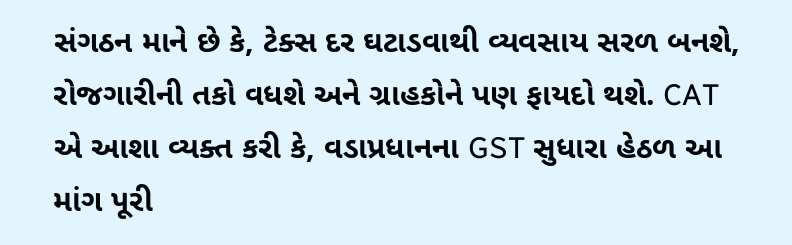સંગઠન માને છે કે, ટેક્સ દર ઘટાડવાથી વ્યવસાય સરળ બનશે, રોજગારીની તકો વધશે અને ગ્રાહકોને પણ ફાયદો થશે. CAT એ આશા વ્યક્ત કરી કે, વડાપ્રધાનના GST સુધારા હેઠળ આ માંગ પૂરી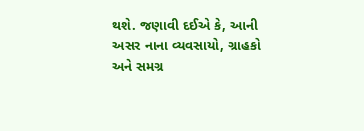થશે. જણાવી દઈએ કે, આની અસર નાના વ્યવસાયો, ગ્રાહકો અને સમગ્ર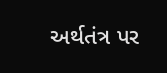અર્થતંત્ર પર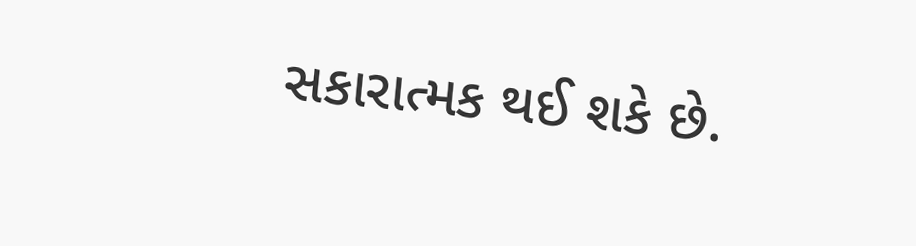સકારાત્મક થઈ શકે છે.